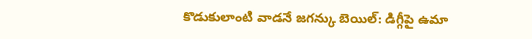కొడుకులాంటి వాడనే జగన్కు బెయిల్: డిగ్గీపై ఉమా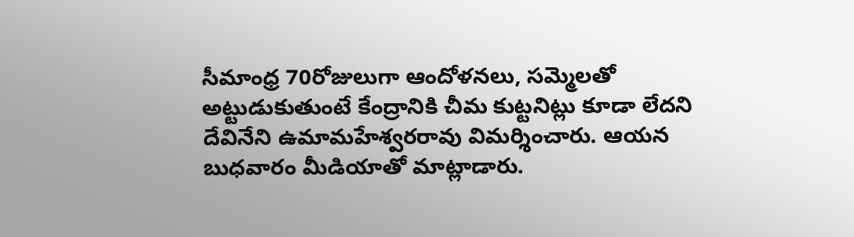సీమాంధ్ర 70రోజులుగా ఆందోళనలు, సమ్మెలతో అట్టుడుకుతుంటే కేంద్రానికి చీమ కుట్టనిట్లు కూడా లేదని దేవినేని ఉమామహేశ్వరరావు విమర్శించారు. ఆయన బుధవారం మీడియాతో మాట్లాడారు.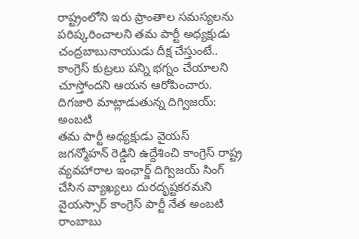రాష్ట్రంలోని ఇరు ప్రాంతాల సమస్యలను పరిష్కరించాలని తమ పార్టీ అధ్యక్షుడు చంద్రబాబునాయుడు దీక్ష చేస్తుంటే.. కాంగ్రెస్ కుట్రలు పన్ని భగ్నం చేయాలని చూస్తోందని ఆయన ఆరోపించారు.
దిగజారి మాట్లాడుతున్న దిగ్విజయ్: అంబటి
తమ పార్టీ అధ్యక్షుడు వైయస్ జగన్మోహన్ రెడ్డిని ఉద్దేశించి కాంగ్రెస్ రాష్ట్ర వ్యవహారాల ఇంఛార్జ్ దిగ్విజయ్ సింగ్ చేసిన వ్యాఖ్యలు దురదృష్టకరమని వైయస్సార్ కాంగ్రెస్ పార్టీ నేత అంబటి రాంబాబు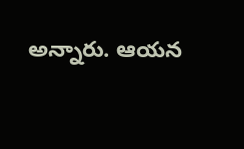అన్నారు. ఆయన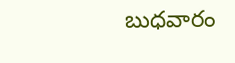బుధవారం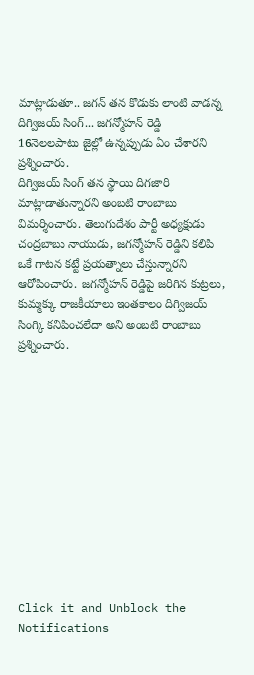మాట్లాడుతూ.. జగన్ తన కొడుకు లాంటి వాడన్న దిగ్విజయ్ సింగ్... జగన్మోహన్ రెడ్డి 16నెలలపాటు జైల్లో ఉన్నప్పుడు ఏం చేశారని ప్రశ్నించారు.
దిగ్విజయ్ సింగ్ తన స్థాయి దిగజారి మాట్లాడాతున్నారని అంబటి రాంబాబు విమర్శించారు. తెలుగుదేశం పార్టీ అధ్యక్షుడు చంద్రబాబు నాయుడు, జగన్మోహన్ రెడ్డిని కలిపి ఒకే గాటన కట్టే ప్రయత్నాలు చేస్తున్నారని ఆరోపించారు. జగన్మోహన్ రెడ్డిపై జరిగిన కుట్రలు, కుమ్మక్కు రాజకీయాలు ఇంతకాలం దిగ్విజయ్ సింగ్కి కనిపించలేదా అని అంబటి రాంబాబు ప్రశ్నించారు.












Click it and Unblock the Notifications